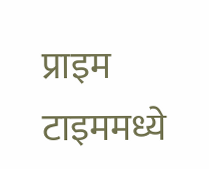प्राइम टाइममध्ये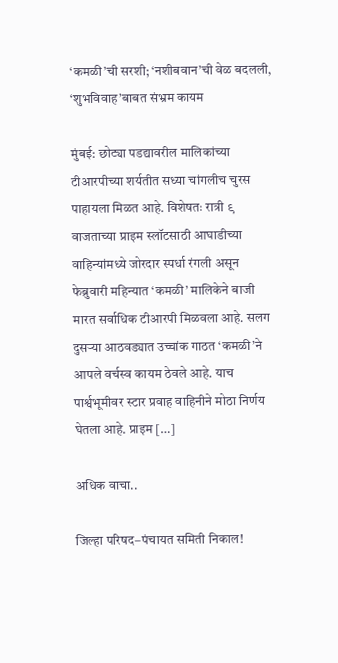‘कमळी’ची सरशी; ‘नशीबवान’ची वेळ बदलली, ‘शुभविवाह’बाबत संभ्रम कायम

मुंबई: छोट्या पडद्यावरील मालिकांच्या टीआरपीच्या शर्यतीत सध्या चांगलीच चुरस पाहायला मिळत आहे. विशेषतः रात्री ९ वाजताच्या प्राइम स्लॉटसाठी आघाडीच्या वाहिन्यांमध्ये जोरदार स्पर्धा रंगली असून फेब्रुवारी महिन्यात ‘कमळी’ मालिकेने बाजी मारत सर्वाधिक टीआरपी मिळवला आहे. सलग दुसऱ्या आठवड्यात उच्चांक गाठत ‘कमळी’ने आपले वर्चस्व कायम ठेवले आहे. याच पार्श्वभूमीवर स्टार प्रवाह वाहिनीने मोठा निर्णय घेतला आहे. प्राइम […]

अधिक वाचा..

जिल्हा परिषद–पंचायत समिती निकाल!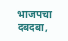भाजपचा दबदबा,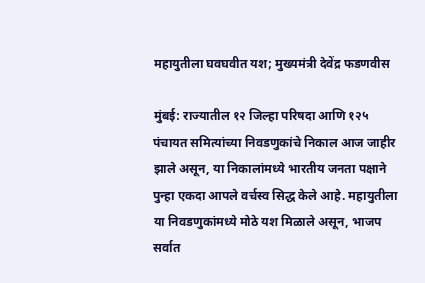महायुतीला घवघवीत यश; मुख्यमंत्री देवेंद्र फडणवीस

मुंबई: राज्यातील १२ जिल्हा परिषदा आणि १२५ पंचायत समित्यांच्या निवडणुकांचे निकाल आज जाहीर झाले असून, या निकालांमध्ये भारतीय जनता पक्षाने पुन्हा एकदा आपले वर्चस्व सिद्ध केले आहे. महायुतीला या निवडणुकांमध्ये मोठे यश मिळाले असून, भाजप सर्वात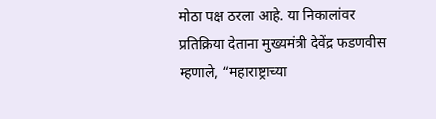मोठा पक्ष ठरला आहे. या निकालांवर प्रतिक्रिया देताना मुख्यमंत्री देवेंद्र फडणवीस म्हणाले, “महाराष्ट्राच्या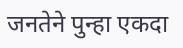जनतेने पुन्हा एकदा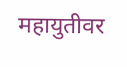महायुतीवर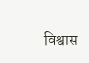विश्वास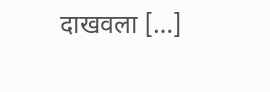दाखवला […]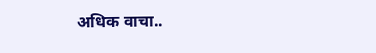अधिक वाचा..